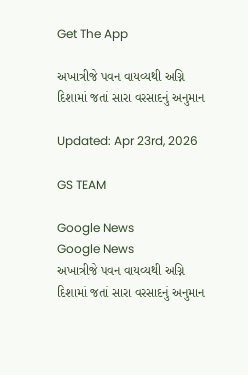Get The App

અખાત્રીજે પવન વાયવ્યથી અગ્નિ દિશામાં જતાં સારા વરસાદનું અનુમાન

Updated: Apr 23rd, 2026

GS TEAM

Google News
Google News
અખાત્રીજે પવન વાયવ્યથી અગ્નિ દિશામાં જતાં સારા વરસાદનું અનુમાન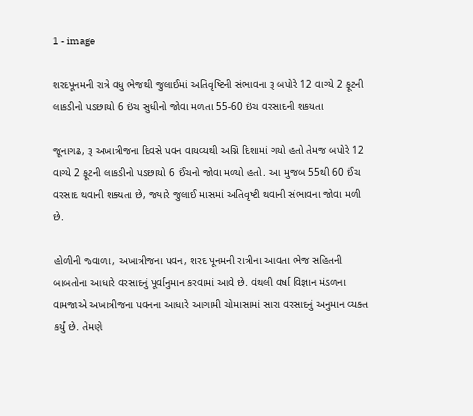1 - image

શરદપૂનમની રાત્રે વધુ ભેજથી જુલાઈમાં અતિવૃષ્ટિની સંભાવના રૂ બપોરે 12 વાગ્યે 2 ફૂટની લાકડીનો પડછાયો 6 ઇંચ સુધીનો જોવા મળતા 55-60 ઇંચ વરસાદની શકયતા

જૂનાગઢ, રૂ અખાત્રીજના દિવસે પવન વાયવ્યથી અગ્નિ દિશામાં ગયો હતો તેમજ બપોરે 12 વાગ્યે 2 ફૂટની લાકડીનો પડછાયો 6 ઈંચનો જોવા મળ્યો હતો. આ મુજબ 55થી 60 ઈંચ વરસાદ થવાની શક્યતા છે, જ્યારે જુલાઈ માસમાં અતિવૃષ્ટી થવાની સંભાવના જોવા મળી છે.

હોળીની જ્વાળા, અખાત્રીજના પવન, શરદ પૂનમની રાત્રીના આવતા ભેજ સહિતની બાબતોના આધારે વરસાદનું પૂર્વાનુમાન કરવામાં આવે છે. વંથલી વર્ષા વિજ્ઞાન મંડળના વામજાએ અખાત્રીજના પવનના આધારે આગામી ચોમાસામાં સારા વરસાદનું અનુમાન વ્યક્ત કર્યું છે. તેમણે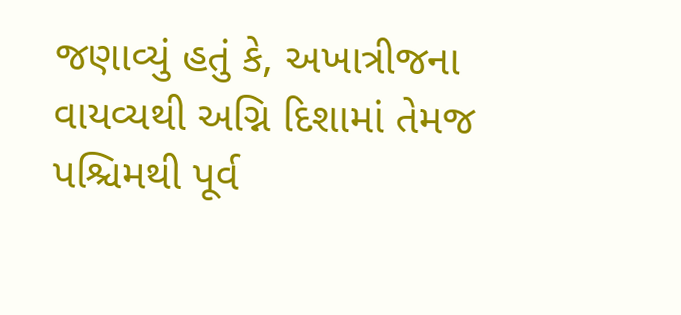જણાવ્યું હતું કે, અખાત્રીજના વાયવ્યથી અગ્નિ દિશામાં તેમજ પશ્ચિમથી પૂર્વ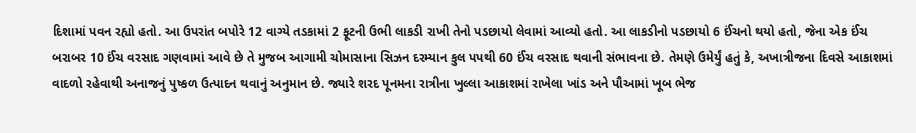દિશામાં પવન રહ્યો હતો. આ ઉપરાંત બપોરે 12 વાગ્યે તડકામાં 2 ફૂટની ઉભી લાકડી રાખી તેનો પડછાયો લેવામાં આવ્યો હતો. આ લાકડીનો પડછાયો 6 ઈંચનો થયો હતો, જેના એક ઈંચ બરાબર 10 ઈંચ વરસાદ ગણવામાં આવે છે તે મુજબ આગામી ચોમાસાના સિઝન દરમ્યાન કુલ પપથી 60 ઈંચ વરસાદ થવાની સંભાવના છે. તેમણે ઉમેર્યું હતું કે, અખાત્રીજના દિવસે આકાશમાં વાદળો રહેવાથી અનાજનું પુષ્કળ ઉત્પાદન થવાનું અનુમાન છે. જ્યારે શરદ પૂનમના રાત્રીના ખુલ્લા આકાશમાં રાખેલા ખાંડ અને પૌઆમાં ખૂબ ભેજ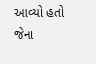આવ્યો હતો જેના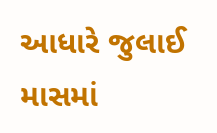આધારે જુલાઈ માસમાં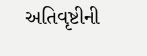અતિવૃષ્ટીની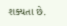શક્યતા છે.